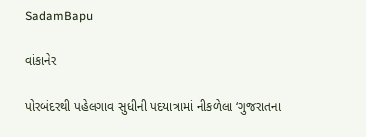SadamBapu

વાંકાનેર

પોરબંદરથી પહેલગાવ સુધીની પદયાત્રામાં નીકળેલા ‘ગુજરાતના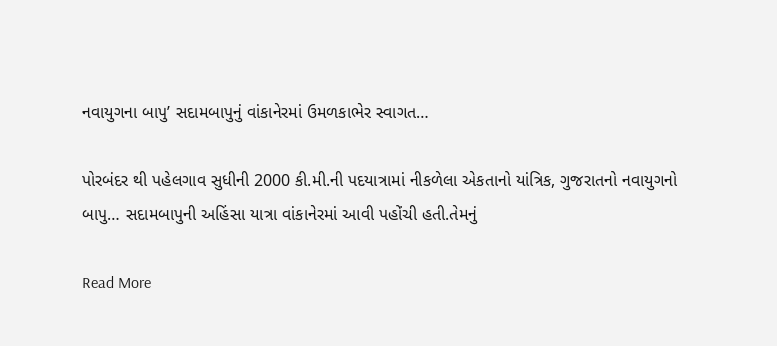નવાયુગના બાપુ’ સદામબાપુનું વાંકાનેરમાં ઉમળકાભેર સ્વાગત…

પોરબંદર થી પહેલગાવ સુધીની 2000 કી.મી.ની પદયાત્રામાં નીકળેલા એકતાનો યાંત્રિક, ગુજરાતનો નવાયુગનો બાપુ… સદામબાપુની અહિંસા યાત્રા વાંકાનેરમાં આવી પહોંચી હતી.તેમનું

Read More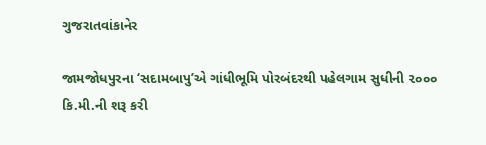ગુજરાતવાંકાનેર

જામજોધપુરના ‘સદામબાપુ’એ ગાંધીભૂમિ પોરબંદરથી પહેલગામ સુધીની ૨૦૦૦ કિ.મી.ની શરૂ કરી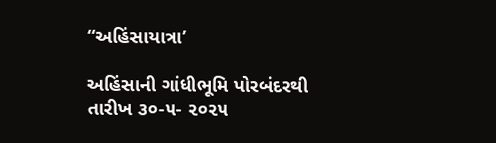“અહિંસાયાત્રા’

અહિંસાની ગાંધીભૂમિ પોરબંદરથી તારીખ ૩૦-૫- ૨૦૨૫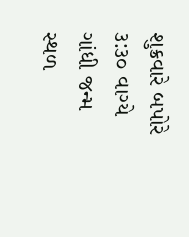શુક્રવારે બપોરે ૩:૩૦ વાગ્યે ગાંધી જન્મ સ્થળ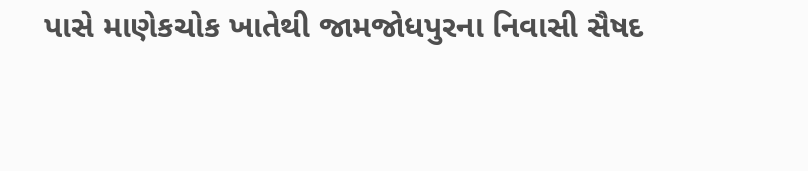પાસે માણેકચોક ખાતેથી જામજોધપુરના નિવાસી સૈષદ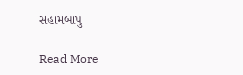સહામબાપુ

Read More